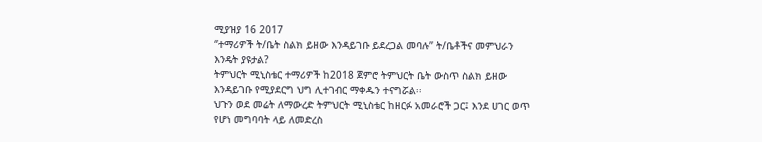ሚያዝያ 16 2017
‘’ተማሪዎች ት/ቤት ስልክ ይዘው እንዳይገቡ ይደረጋል መባሉ’’ ት/ቤቶችና መምህራን እንዴት ያዩታል?
ትምህርት ሚኒስቴር ተማሪዎች ከ2018 ጀምሮ ትምህርት ቤት ውስጥ ስልክ ይዘው እንዳይገቡ የሚያደርግ ህግ ሊተገብር ማቀዱን ተናግሯል፡፡
ህጉን ወደ መሬት ለማውረድ ትምህርት ሚኒስቴር ከዘርፉ አመራሮች ጋር፤ እንደ ሀገር ወጥ የሆነ መግባባት ላይ ለመድረስ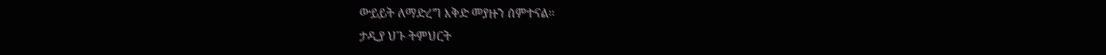ውይይት ለማድረግ እቅድ መያዙን ሰምተናል፡፡
ታዲያ ህጉ ትምህርት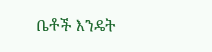ቤቶች እንዴት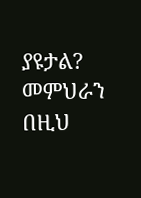ያዩታል? መምህራን በዚህ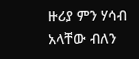ዙሪያ ምን ሃሳብ አላቸው ብለን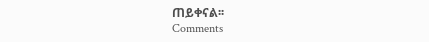ጠይቀናል፡፡
Comments